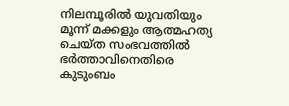നിലമ്പൂരിൽ യുവതിയും മൂന്ന് മക്കളും ആത്മഹത്യ ചെയ്ത സംഭവത്തിൽ ഭർത്താവിനെതിരെ കുടുംബം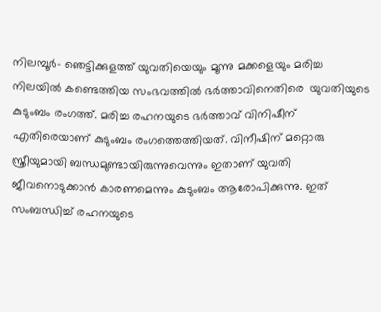നിലമ്പൂർ- ഞെട്ടിക്കുളത്ത് യുവതിയെയും മൂന്നു മക്കളെയും മരിച്ച നിലയിൽ കണ്ടെത്തിയ സംഭവത്തിൽ ഭർത്താവിനെതിരെ  യുവതിയുടെ കുടുംബം രംഗത്ത്. മരിച്ച രഹനയുടെ ഭർത്താവ് വിനിഷീന് എതിരെയാണ് കുടുംബം രംഗത്തെത്തിയത്. വിനീഷിന് മറ്റൊരു സ്ത്രീയുമായി ബന്ധമുണ്ടായിരുന്നുവെന്നും ഇതാണ് യുവതി ജീവനൊടുക്കാൻ കാരണമെന്നും കുടുംബം ആരോപിക്കുന്നു. ഇത് സംബന്ധിച്ച് രഹനയുടെ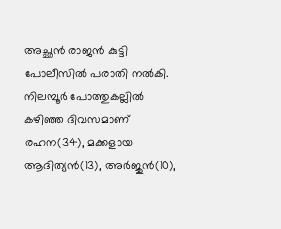അച്ഛൻ രാജൻ കുട്ടി പോലീസിൽ പരാതി നൽകി. നിലമ്പൂർ പോത്തുകല്ലിൽ കഴിഞ്ഞ ദിവസമാണ് രഹന(34), മക്കളായ ആദിത്യൻ(13), അർജുൻ(10),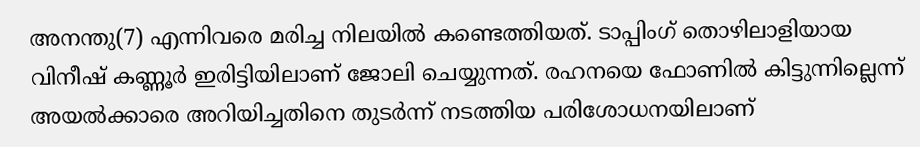അനന്തു(7) എന്നിവരെ മരിച്ച നിലയിൽ കണ്ടെത്തിയത്. ടാപ്പിംഗ് തൊഴിലാളിയായ വിനീഷ് കണ്ണൂർ ഇരിട്ടിയിലാണ് ജോലി ചെയ്യുന്നത്. രഹനയെ ഫോണിൽ കിട്ടുന്നില്ലെന്ന് അയൽക്കാരെ അറിയിച്ചതിനെ തുടർന്ന് നടത്തിയ പരിശോധനയിലാണ്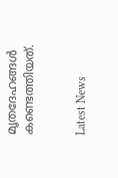മൃതദേഹങ്ങൾ കണ്ടെത്തിയത്.


Latest News